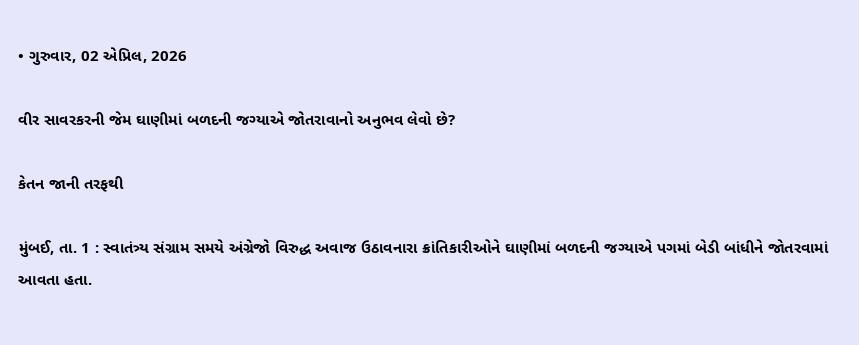• ગુરુવાર, 02 એપ્રિલ, 2026

વીર સાવરકરની જેમ ઘાણીમાં બળદની જગ્યાએ જોતરાવાનો અનુભવ લેવો છે?

કેતન જાની તરફથી

મુંબઈ, તા. 1 : સ્વાતંત્ર્ય સંગ્રામ સમયે અંગ્રેજો વિરુદ્ધ અવાજ ઉઠાવનારા ક્રાંતિકારીઓને ઘાણીમાં બળદની જગ્યાએ પગમાં બેડી બાંધીને જોતરવામાં આવતા હતા.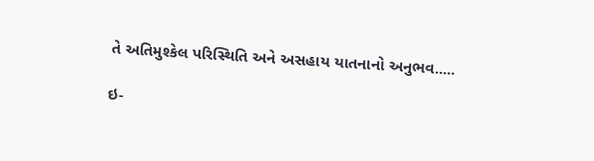તે અતિમુશ્કેલ પરિસ્થિતિ અને અસહાય યાતનાનો અનુભવ.....

ઇ-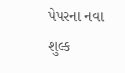પેપરના નવા શુલ્ક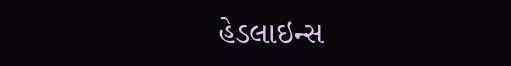હેડલાઇન્સ